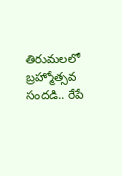తిరుమలలో బ్రహ్మోత్సవ సందడి.. రేపే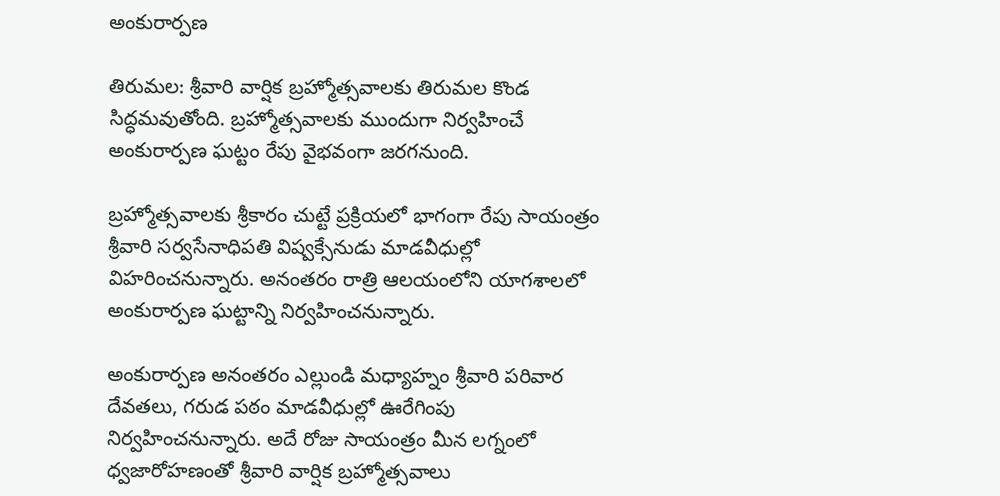అంకురార్పణ

తిరుమల: శ్రీవారి వార్షిక బ్రహ్మోత్సవాలకు తిరుమల కొండ సిద్ధమవుతోంది. బ్రహ్మోత్సవాలకు ముందుగా నిర్వహించే అంకురార్పణ ఘట్టం రేపు వైభవంగా జరగనుంది.

బ్రహ్మోత్సవాలకు శ్రీకారం చుట్టే ప్రక్రియలో భాగంగా రేపు సాయంత్రం శ్రీవారి సర్వసేనాధిపతి విష్వక్సేనుడు మాడవీధుల్లో విహరించనున్నారు. అనంతరం రాత్రి ఆలయంలోని యాగశాలలో అంకురార్పణ ఘట్టాన్ని నిర్వహించనున్నారు.

అంకురార్పణ అనంతరం ఎల్లుండి మధ్యాహ్నం శ్రీవారి పరివార దేవతలు, గరుడ పఠం మాడవీధుల్లో ఊరేగింపు నిర్వహించనున్నారు. అదే రోజు సాయంత్రం మీన లగ్నంలో ధ్వజారోహణంతో శ్రీవారి వార్షిక బ్రహ్మోత్సవాలు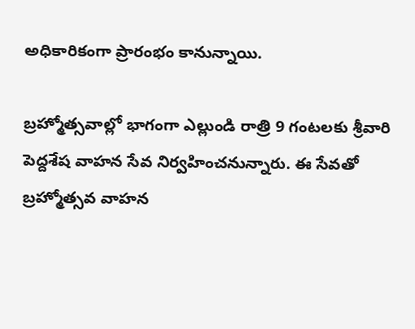అధికారికంగా ప్రారంభం కానున్నాయి.

బ్రహ్మోత్సవాల్లో భాగంగా ఎల్లుండి రాత్రి 9 గంటలకు శ్రీవారి పెద్దశేష వాహన సేవ నిర్వహించనున్నారు. ఈ సేవతో బ్రహ్మోత్సవ వాహన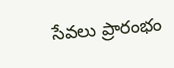సేవలు ప్రారంభం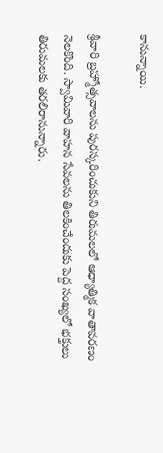కానున్నాయి.

శ్రీవారి బ్రహ్మోత్సవాలను పురస్కరించుకుని తిరుమలలో ఆధ్యాత్మిక వాతావరణం నెలకొంది. స్వామివారి వాహన సేవలను తిలకించేందుకు పెద్ద సంఖ్యలో భక్తులు తిరుమలకు తరలిరానున్నారు.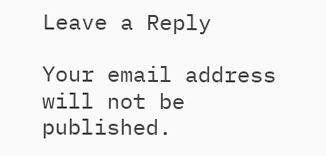Leave a Reply

Your email address will not be published.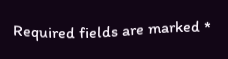Required fields are marked *